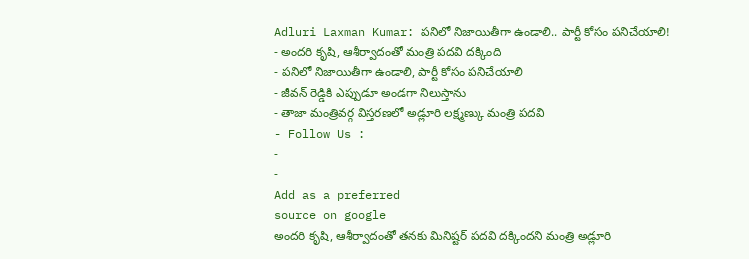Adluri Laxman Kumar: పనిలో నిజాయితీగా ఉండాలి.. పార్టీ కోసం పనిచేయాలి!
- అందరి కృషి, ఆశీర్వాదంతో మంత్రి పదవి దక్కింది
- పనిలో నిజాయితీగా ఉండాలి, పార్టీ కోసం పనిచేయాలి
- జీవన్ రెడ్డికి ఎప్పుడూ అండగా నిలుస్తాను
- తాజా మంత్రివర్గ విస్తరణలో అడ్లూరి లక్ష్మణ్కు మంత్రి పదవి
- Follow Us :
-
-
Add as a preferred
source on google
అందరి కృషి, ఆశీర్వాదంతో తనకు మినిష్టర్ పదవి దక్కిందని మంత్రి అడ్లూరి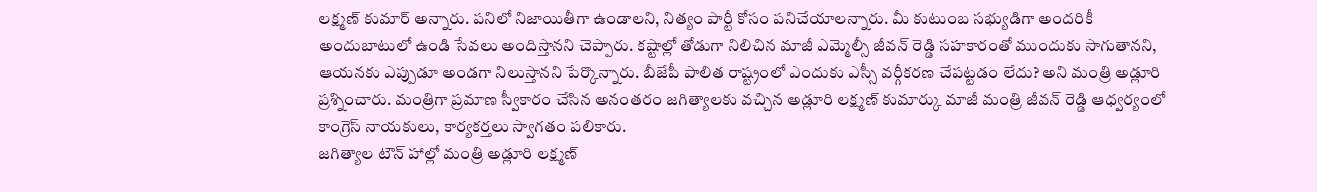లక్ష్మణ్ కుమార్ అన్నారు. పనిలో నిజాయితీగా ఉండాలని, నిత్యం పార్టీ కోసం పనిచేయాలన్నారు. మీ కుటుంబ సభ్యుడిగా అందరికీ అందుబాటులో ఉండి సేవలు అందిస్తానని చెప్పారు. కష్టాల్లో తోడుగా నిలిచిన మాజీ ఎమ్మెల్సీ జీవన్ రెడ్డి సహకారంతో ముందుకు సాగుతానని, ఆయనకు ఎప్పుడూ అండగా నిలుస్తానని పేర్కొన్నారు. బీజేపీ పాలిత రాష్ట్రంలో ఎందుకు ఎస్సీ వర్గీకరణ చేపట్టడం లేదు? అని మంత్రి అడ్లూరి ప్రశ్నించారు. మంత్రిగా ప్రమాణ స్వీకారం చేసిన అనంతరం జగిత్యాలకు వచ్చిన అడ్లూరి లక్ష్మణ్ కుమార్కు మాజీ మంత్రి జీవన్ రెడ్డి ఆధ్వర్యంలో కాంగ్రెస్ నాయకులు, కార్యకర్తలు స్వాగతం పలికారు.
జగిత్యాల టౌన్ హాల్లో మంత్రి అడ్లూరి లక్ష్మణ్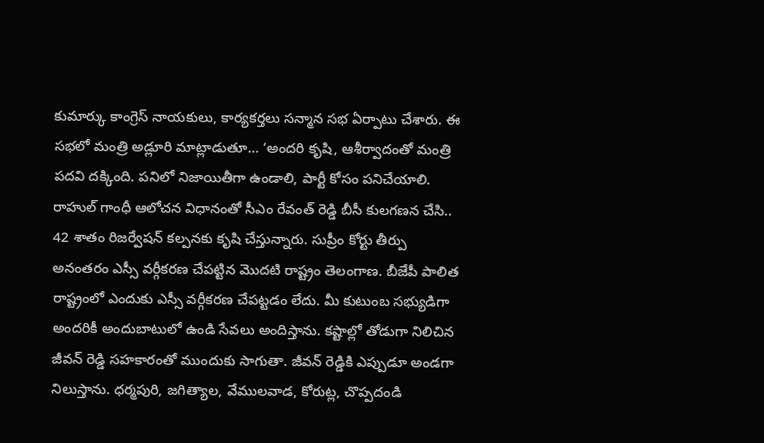కుమార్కు కాంగ్రెస్ నాయకులు, కార్యకర్తలు సన్మాన సభ ఏర్పాటు చేశారు. ఈ సభలో మంత్రి అడ్లూరి మాట్లాడుతూ… ‘అందరి కృషి, ఆశీర్వాదంతో మంత్రి పదవి దక్కింది. పనిలో నిజాయితీగా ఉండాలి, పార్టీ కోసం పనిచేయాలి. రాహుల్ గాంధీ ఆలోచన విధానంతో సీఎం రేవంత్ రెడ్డి బీసీ కులగణన చేసి.. 42 శాతం రిజర్వేషన్ కల్పనకు కృషి చేస్తున్నారు. సుప్రీం కోర్టు తీర్పు అనంతరం ఎస్సీ వర్గీకరణ చేపట్టిన మొదటి రాష్ట్రం తెలంగాణ. బీజేపీ పాలిత రాష్ట్రంలో ఎందుకు ఎస్సీ వర్గీకరణ చేపట్టడం లేదు. మీ కుటుంబ సభ్యుడిగా అందరికీ అందుబాటులో ఉండి సేవలు అందిస్తాను. కష్టాల్లో తోడుగా నిలిచిన జీవన్ రెడ్డి సహకారంతో ముందుకు సాగుతా. జీవన్ రెడ్డికి ఎప్పుడూ అండగా నిలుస్తాను. ధర్మపురి, జగిత్యాల, వేములవాడ, కోరుట్ల, చొప్పదండి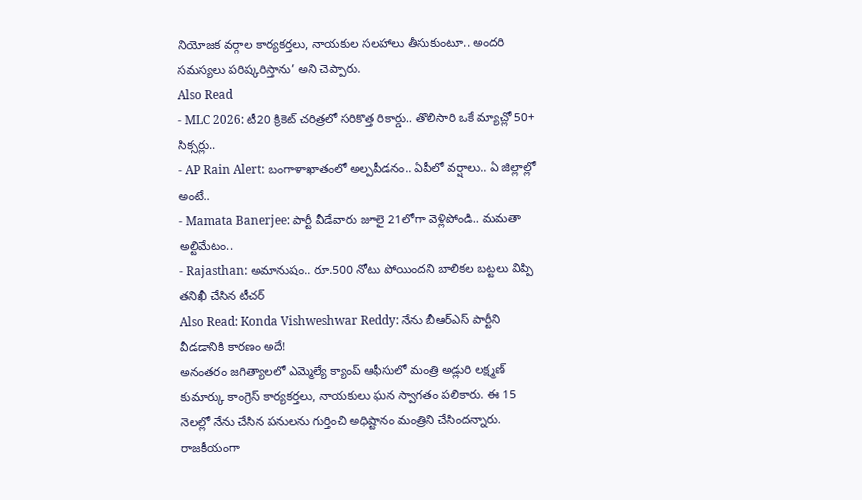నియోజక వర్గాల కార్యకర్తలు, నాయకుల సలహాలు తీసుకుంటూ.. అందరి సమస్యలు పరిష్కరిస్తాను’ అని చెప్పారు.
Also Read
- MLC 2026: టీ20 క్రికెట్ చరిత్రలో సరికొత్త రికార్డు.. తొలిసారి ఒకే మ్యాచ్లో 50+ సిక్సర్లు..
- AP Rain Alert: బంగాళాఖాతంలో అల్పపీడనం.. ఏపీలో వర్షాలు.. ఏ జిల్లాల్లో అంటే..
- Mamata Banerjee: పార్టీ వీడేవారు జూలై 21లోగా వెళ్లిపోండి.. మమతా అల్టిమేటం..
- Rajasthan: అమానుషం.. రూ.500 నోటు పోయిందని బాలికల బట్టలు విప్పి తనిఖీ చేసిన టీచర్
Also Read: Konda Vishweshwar Reddy: నేను బీఆర్ఎస్ పార్టీని వీడడానికి కారణం అదే!
అనంతరం జగిత్యాలలో ఎమ్మెల్యే క్యాంప్ ఆఫీసులో మంత్రి అడ్లురి లక్ష్మణ్ కుమార్కు కాంగ్రెస్ కార్యకర్తలు, నాయకులు ఘన స్వాగతం పలికారు. ఈ 15 నెలల్లో నేను చేసిన పనులను గుర్తించి అధిష్టానం మంత్రిని చేసిందన్నారు. రాజకీయంగా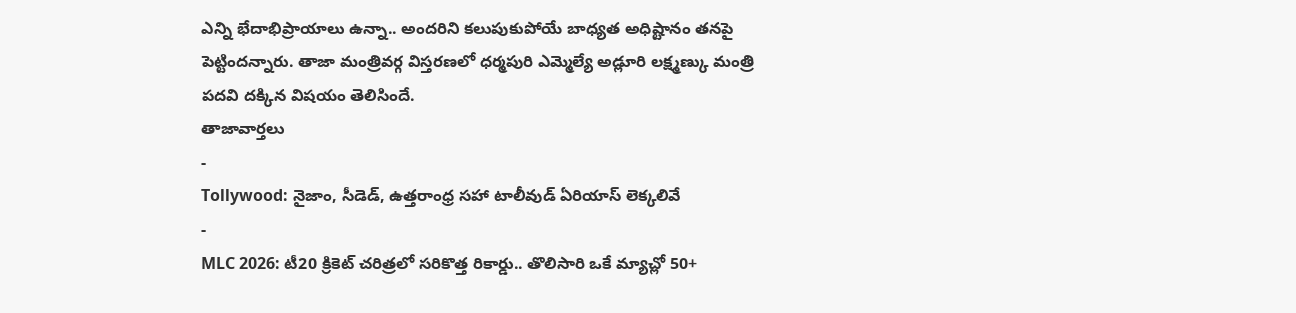ఎన్ని భేదాభిప్రాయాలు ఉన్నా.. అందరిని కలుపుకుపోయే బాధ్యత అధిష్టానం తనపై పెట్టిందన్నారు. తాజా మంత్రివర్గ విస్తరణలో ధర్మపురి ఎమ్మెల్యే అడ్లూరి లక్ష్మణ్కు మంత్రి పదవి దక్కిన విషయం తెలిసిందే.
తాజావార్తలు
-
Tollywood: నైజాం, సీడెడ్, ఉత్తరాంధ్ర సహా టాలీవుడ్ ఏరియాస్ లెక్కలివే
-
MLC 2026: టీ20 క్రికెట్ చరిత్రలో సరికొత్త రికార్డు.. తొలిసారి ఒకే మ్యాచ్లో 50+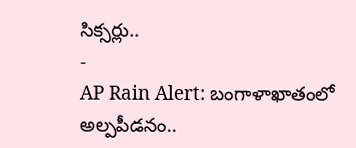సిక్సర్లు..
-
AP Rain Alert: బంగాళాఖాతంలో అల్పపీడనం..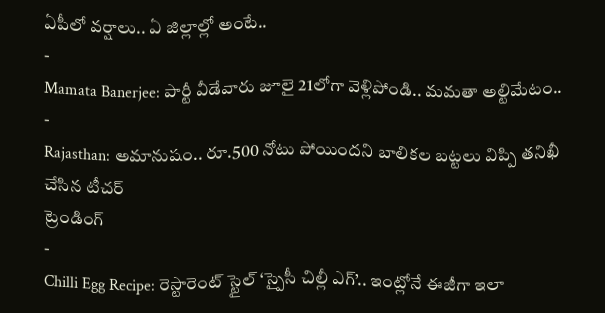ఏపీలో వర్షాలు.. ఏ జిల్లాల్లో అంటే..
-
Mamata Banerjee: పార్టీ వీడేవారు జూలై 21లోగా వెళ్లిపోండి.. మమతా అల్టిమేటం..
-
Rajasthan: అమానుషం.. రూ.500 నోటు పోయిందని బాలికల బట్టలు విప్పి తనిఖీ చేసిన టీచర్
ట్రెండింగ్
-
Chilli Egg Recipe: రెస్టారెంట్ స్టైల్ ‘స్పైసీ చిల్లీ ఎగ్’.. ఇంట్లోనే ఈజీగా ఇలా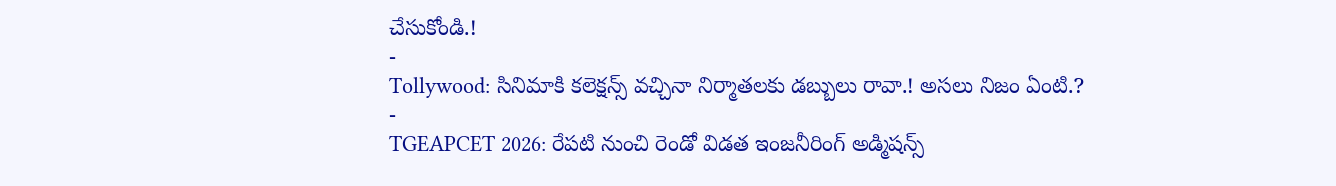చేసుకోండి.!
-
Tollywood: సినిమాకి కలెక్షన్స్ వచ్చినా నిర్మాతలకు డబ్బులు రావా.! అసలు నిజం ఏంటి.?
-
TGEAPCET 2026: రేపటి నుంచి రెండో విడత ఇంజనీరింగ్ అడ్మిషన్స్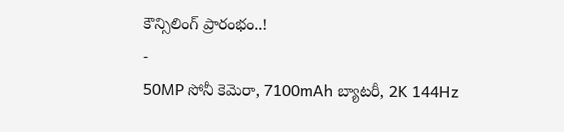కౌన్సిలింగ్ ప్రారంభం..!
-
50MP సోనీ కెమెరా, 7100mAh బ్యాటరీ, 2K 144Hz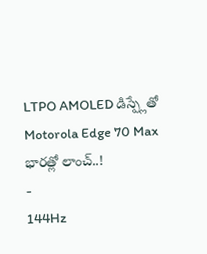LTPO AMOLED డిస్ప్లేతో Motorola Edge 70 Max భారత్లో లాంచ్..!
-
144Hz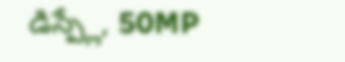డిస్ప్లే, 50MP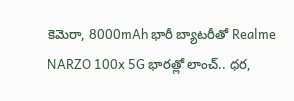కెమెరా, 8000mAh భారీ బ్యాటరీతో Realme NARZO 100x 5G భారత్లో లాంచ్.. ధర,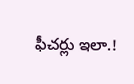ఫీచర్లు ఇలా.!